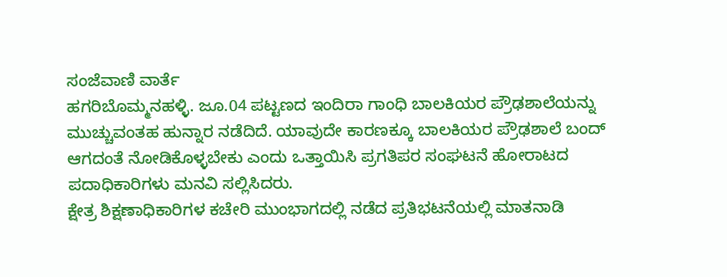ಸಂಜೆವಾಣಿ ವಾರ್ತೆ
ಹಗರಿಬೊಮ್ಮನಹಳ್ಳಿ. ಜೂ.04 ಪಟ್ಟಣದ ಇಂದಿರಾ ಗಾಂಧಿ ಬಾಲಕಿಯರ ಪ್ರೌಢಶಾಲೆಯನ್ನು ಮುಚ್ಚುವಂತಹ ಹುನ್ನಾರ ನಡೆದಿದೆ. ಯಾವುದೇ ಕಾರಣಕ್ಕೂ ಬಾಲಕಿಯರ ಪ್ರೌಢಶಾಲೆ ಬಂದ್ ಆಗದಂತೆ ನೋಡಿಕೊಳ್ಳಬೇಕು ಎಂದು ಒತ್ತಾಯಿಸಿ ಪ್ರಗತಿಪರ ಸಂಘಟನೆ ಹೋರಾಟದ ಪದಾಧಿಕಾರಿಗಳು ಮನವಿ ಸಲ್ಲಿಸಿದರು.
ಕ್ಷೇತ್ರ ಶಿಕ್ಷಣಾಧಿಕಾರಿಗಳ ಕಚೇರಿ ಮುಂಭಾಗದಲ್ಲಿ ನಡೆದ ಪ್ರತಿಭಟನೆಯಲ್ಲಿ ಮಾತನಾಡಿ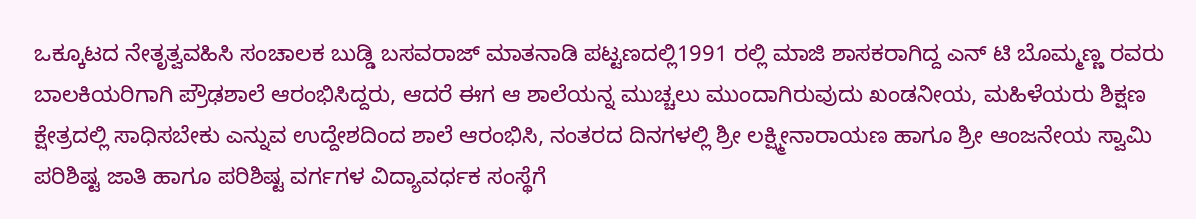ಒಕ್ಕೂಟದ ನೇತೃತ್ವವಹಿಸಿ ಸಂಚಾಲಕ ಬುಡ್ಡಿ ಬಸವರಾಜ್ ಮಾತನಾಡಿ ಪಟ್ಟಣದಲ್ಲಿ1991 ರಲ್ಲಿ ಮಾಜಿ ಶಾಸಕರಾಗಿದ್ದ ಎನ್ ಟಿ ಬೊಮ್ಮಣ್ಣ ರವರು ಬಾಲಕಿಯರಿಗಾಗಿ ಪ್ರೌಢಶಾಲೆ ಆರಂಭಿಸಿದ್ದರು, ಆದರೆ ಈಗ ಆ ಶಾಲೆಯನ್ನ ಮುಚ್ಚಲು ಮುಂದಾಗಿರುವುದು ಖಂಡನೀಯ, ಮಹಿಳೆಯರು ಶಿಕ್ಷಣ ಕ್ಷೇತ್ರದಲ್ಲಿ ಸಾಧಿಸಬೇಕು ಎನ್ನುವ ಉದ್ದೇಶದಿಂದ ಶಾಲೆ ಆರಂಭಿಸಿ, ನಂತರದ ದಿನಗಳಲ್ಲಿ ಶ್ರೀ ಲಕ್ಷ್ಮೀನಾರಾಯಣ ಹಾಗೂ ಶ್ರೀ ಆಂಜನೇಯ ಸ್ವಾಮಿ ಪರಿಶಿಷ್ಟ ಜಾತಿ ಹಾಗೂ ಪರಿಶಿಷ್ಟ ವರ್ಗಗಳ ವಿದ್ಯಾವರ್ಧಕ ಸಂಸ್ಥೆಗೆ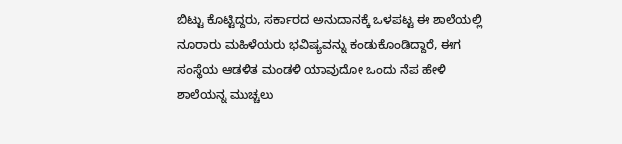ಬಿಟ್ಟು ಕೊಟ್ಟಿದ್ದರು, ಸರ್ಕಾರದ ಅನುದಾನಕ್ಕೆ ಒಳಪಟ್ಟ ಈ ಶಾಲೆಯಲ್ಲಿ ನೂರಾರು ಮಹಿಳೆಯರು ಭವಿಷ್ಯವನ್ನು ಕಂಡುಕೊಂಡಿದ್ದಾರೆ, ಈಗ ಸಂಸ್ಥೆಯ ಆಡಳಿತ ಮಂಡಳಿ ಯಾವುದೋ ಒಂದು ನೆಪ ಹೇಳಿ ಶಾಲೆಯನ್ನ ಮುಚ್ಚಲು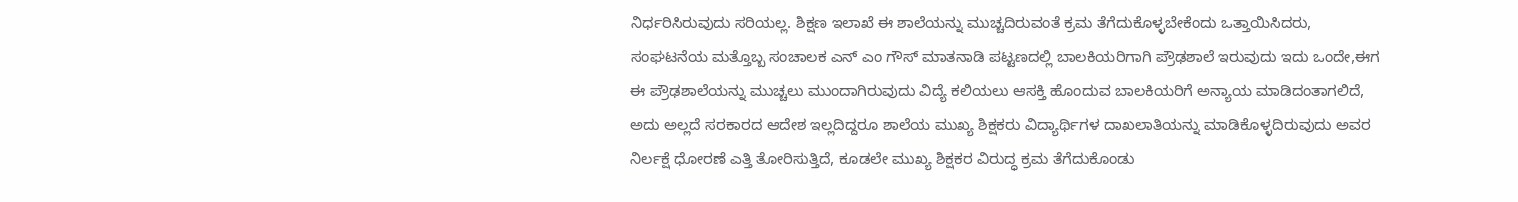ನಿರ್ಧರಿಸಿರುವುದು ಸರಿಯಲ್ಲ. ಶಿಕ್ಷಣ ಇಲಾಖೆ ಈ ಶಾಲೆಯನ್ನು ಮುಚ್ಚದಿರುವಂತೆ ಕ್ರಮ ತೆಗೆದುಕೊಳ್ಳಬೇಕೆಂದು ಒತ್ತಾಯಿಸಿದರು,
ಸಂಘಟನೆಯ ಮತ್ತೊಬ್ಬ ಸಂಚಾಲಕ ಎನ್ ಎಂ ಗೌಸ್ ಮಾತನಾಡಿ ಪಟ್ಟಣದಲ್ಲಿ ಬಾಲಕಿಯರಿಗಾಗಿ ಪ್ರೌಢಶಾಲೆ ಇರುವುದು ಇದು ಒಂದೇ,ಈಗ ಈ ಪ್ರೌಢಶಾಲೆಯನ್ನು ಮುಚ್ಚಲು ಮುಂದಾಗಿರುವುದು ವಿದ್ಯೆ ಕಲಿಯಲು ಆಸಕ್ತಿ ಹೊಂದುವ ಬಾಲಕಿಯರಿಗೆ ಅನ್ಯಾಯ ಮಾಡಿದಂತಾಗಲಿದೆ, ಅದು ಅಲ್ಲದೆ ಸರಕಾರದ ಆದೇಶ ಇಲ್ಲದಿದ್ದರೂ ಶಾಲೆಯ ಮುಖ್ಯ ಶಿಕ್ಷಕರು ವಿದ್ಯಾರ್ಥಿಗಳ ದಾಖಲಾತಿಯನ್ನು ಮಾಡಿಕೊಳ್ಳದಿರುವುದು ಅವರ ನಿರ್ಲಕ್ಷೆ ಧೋರಣೆ ಎತ್ತಿ ತೋರಿಸುತ್ತಿದೆ, ಕೂಡಲೇ ಮುಖ್ಯ ಶಿಕ್ಷಕರ ವಿರುದ್ಧ ಕ್ರಮ ತೆಗೆದುಕೊಂಡು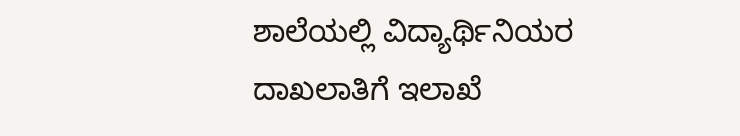ಶಾಲೆಯಲ್ಲಿ ವಿದ್ಯಾರ್ಥಿನಿಯರ ದಾಖಲಾತಿಗೆ ಇಲಾಖೆ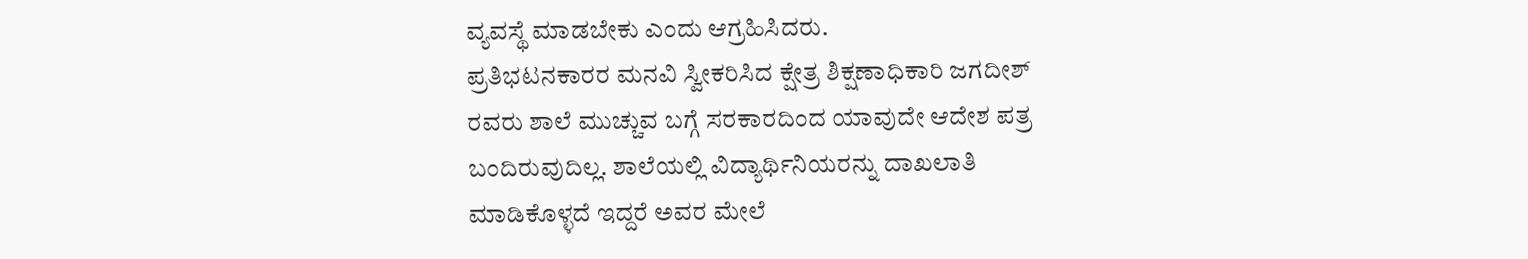ವ್ಯವಸ್ಥೆ ಮಾಡಬೇಕು ಎಂದು ಆಗ್ರಹಿಸಿದರು.
ಪ್ರತಿಭಟನಕಾರರ ಮನವಿ ಸ್ವೀಕರಿಸಿದ ಕ್ಷೇತ್ರ ಶಿಕ್ಷಣಾಧಿಕಾರಿ ಜಗದೀಶ್ ರವರು ಶಾಲೆ ಮುಚ್ಚುವ ಬಗ್ಗೆ ಸರಕಾರದಿಂದ ಯಾವುದೇ ಆದೇಶ ಪತ್ರ ಬಂದಿರುವುದಿಲ್ಲ. ಶಾಲೆಯಲ್ಲಿ ವಿದ್ಯಾರ್ಥಿನಿಯರನ್ನು ದಾಖಲಾತಿ ಮಾಡಿಕೊಳ್ಳದೆ ಇದ್ದರೆ ಅವರ ಮೇಲೆ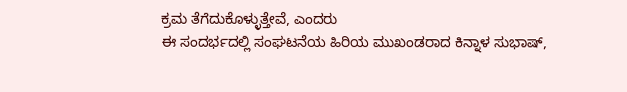ಕ್ರಮ ತೆಗೆದುಕೊಳ್ಳುತ್ತೇವೆ, ಎಂದರು
ಈ ಸಂದರ್ಭದಲ್ಲಿ ಸಂಘಟನೆಯ ಹಿರಿಯ ಮುಖಂಡರಾದ ಕಿನ್ನಾಳ ಸುಭಾಷ್,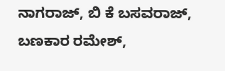ನಾಗರಾಜ್, ಬಿ ಕೆ ಬಸವರಾಜ್, ಬಣಕಾರ ರಮೇಶ್,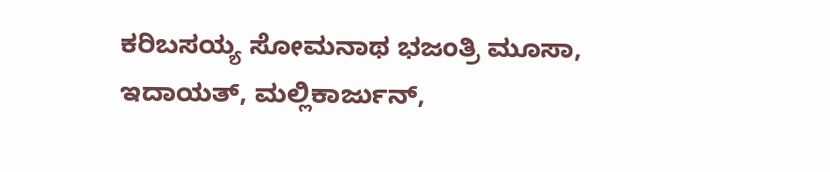ಕರಿಬಸಯ್ಯ ಸೋಮನಾಥ ಭಜಂತ್ರಿ ಮೂಸಾ, ಇದಾಯತ್, ಮಲ್ಲಿಕಾರ್ಜುನ್,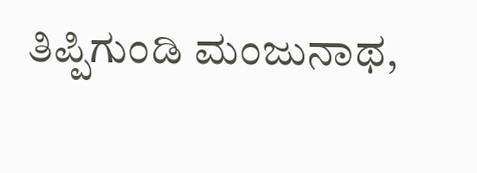ತಿಪ್ಪಿಗುಂಡಿ ಮಂಜುನಾಥ,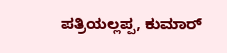ಪತ್ರಿಯಲ್ಲಪ್ಪ, ಕುಮಾರ್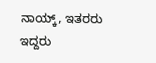ನಾಯ್ಕ್, ಇತರರು ಇದ್ದರು